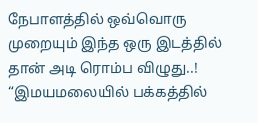நேபாளத்தில் ஒவ்வொரு முறையும் இந்த ஒரு இடத்தில் தான் அடி ரொம்ப விழுது..! “இமயமலையில் பக்கத்தில்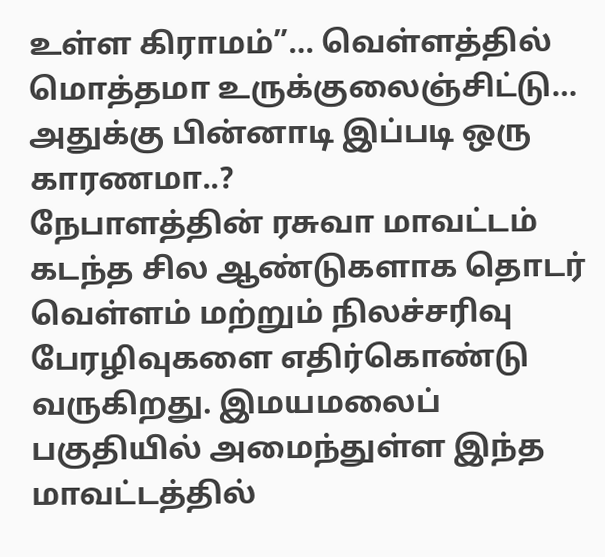உள்ள கிராமம்”… வெள்ளத்தில் மொத்தமா உருக்குலைஞ்சிட்டு… அதுக்கு பின்னாடி இப்படி ஒரு காரணமா..?
நேபாளத்தின் ரசுவா மாவட்டம் கடந்த சில ஆண்டுகளாக தொடர் வெள்ளம் மற்றும் நிலச்சரிவு பேரழிவுகளை எதிர்கொண்டு வருகிறது. இமயமலைப் பகுதியில் அமைந்துள்ள இந்த மாவட்டத்தில்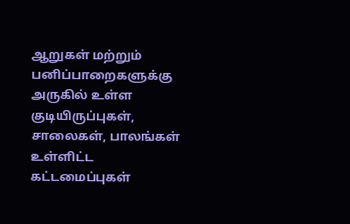ஆறுகள் மற்றும் பனிப்பாறைகளுக்கு அருகில் உள்ள குடியிருப்புகள், சாலைகள், பாலங்கள் உள்ளிட்ட கட்டமைப்புகள்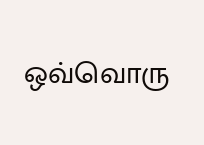ஒவ்வொரு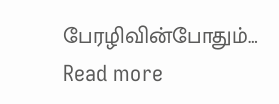பேரழிவின்போதும்…
Read more